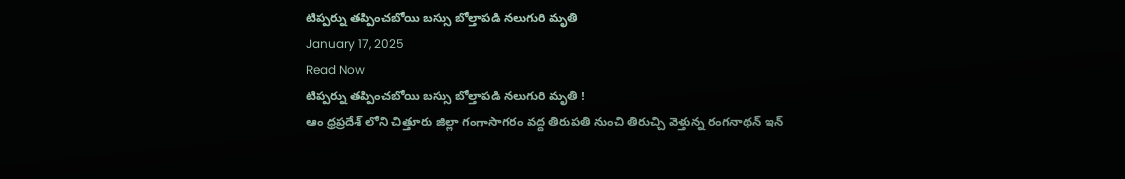టిప్పర్ను తప్పించబోయి బస్సు బోల్తాపడి నలుగురి మృతి
January 17, 2025
Read Now
టిప్పర్ను తప్పించబోయి బస్సు బోల్తాపడి నలుగురి మృతి !
ఆం ధ్రప్రదేశ్ లోని చిత్తూరు జిల్లా గంగాసాగరం వద్ద తిరుపతి నుంచి తిరుచ్చి వెళ్తున్న రంగనాథన్ ఇన్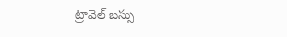ట్రావెల్ బస్సు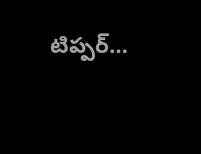టిప్పర్…